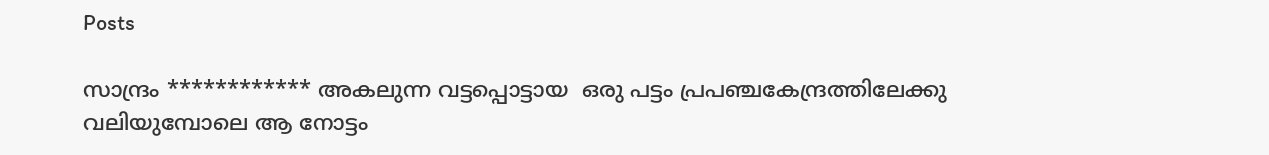Posts

സാന്ദ്രം ************ അകലുന്ന വട്ടപ്പൊട്ടായ  ഒരു പട്ടം പ്രപഞ്ചകേന്ദ്രത്തിലേക്കു വലിയുമ്പോലെ ആ നോട്ടം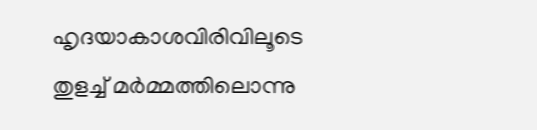ഹൃദയാകാശവിരിവിലൂടെ തുളച്ച് മർമ്മത്തിലൊന്നു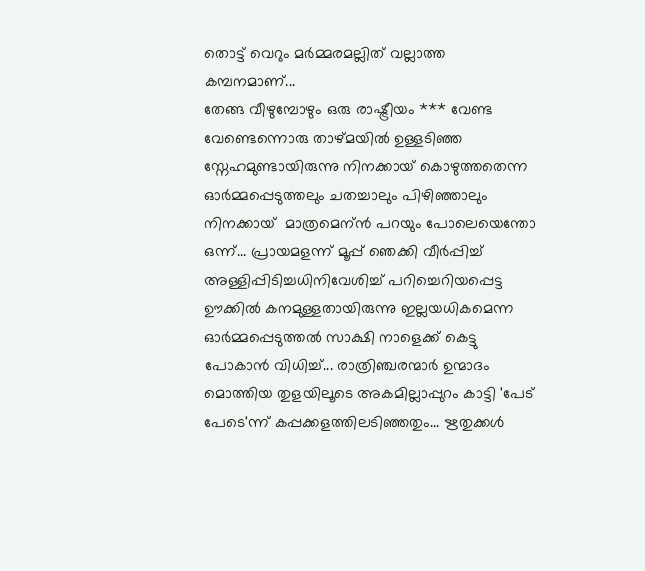തൊട്ട് വെറും മർമ്മരമല്ലിത് വല്ലാത്ത കമ്പനമാണ്...
തേങ്ങ വീഴുമ്പോഴും ഒരു രാഷ്ട്രീയം *** വേണ്ട വേണ്ടെന്നൊരു താഴ്മയിൽ ഉള്ളടിഞ്ഞ സ്നേഹമുണ്ടായിരുന്നു നിനക്കായ് കൊഴുത്തതെന്ന ഓർമ്മപ്പെടുത്തലും ചതച്ചാലും പിഴിഞ്ഞാലും നിനക്കായ്  മാത്രമെന്ന്‍ പറയും പോലെയെന്തോ ഒന്ന്... പ്രായമളന്ന് മൂപ്പ് ഞെക്കി വീർപ്പിച്ച് അള്ളിപ്പിടിച്ചധിനിവേശിച്ച് പറിച്ചെറിയപ്പെട്ട ഊക്കിൽ കനമുള്ളതായിരുന്നു ഇല്ലയധികമെന്ന ഓർമ്മപ്പെടുത്തൽ സാക്ഷി നാളെക്ക് കെട്ടു പോകാൻ വിധിച്ച്... രാത്രിഞ്ചരന്മാർ ഉന്മാദം മൊത്തിയ തുളയിലൂടെ അകമില്ലാപ്പുറം കാട്ടി 'പേട് പേടെ'ന്ന് കപ്പക്കളത്തിലടിഞ്ഞതും... ഋതുക്കൾ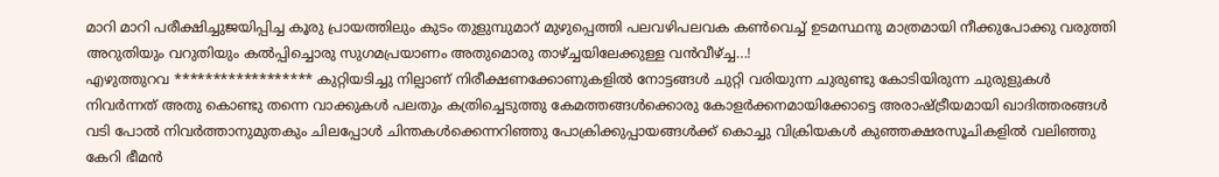മാറി മാറി പരീക്ഷിച്ചുജയിപ്പിച്ച കൂരു പ്രായത്തിലും കുടം തുളുമ്പുമാറ് മുഴുപ്പെത്തി പലവഴിപലവക കൺവെച്ച് ഉടമസ്ഥനു മാത്രമായി നീക്കുപോക്കു വരുത്തി അറുതിയും വറുതിയും കൽപ്പിച്ചൊരു സുഗമപ്രയാണം അതുമൊരു താഴ്ച്ചയിലേക്കുള്ള വൻവീഴ്ച്ച...!
എഴുത്തുറവ ****************** കുറ്റിയടിച്ചു നില്പാണ് നിരീക്ഷണക്കോണുകളിൽ നോട്ടങ്ങൾ ചുറ്റി വരിയുന്ന ചുരുണ്ടു കോടിയിരുന്ന ചുരുളുകൾ നിവർന്നത് അതു കൊണ്ടു തന്നെ വാക്കുകൾ പലതും കത്രിച്ചെടുത്തു കേമത്തങ്ങൾക്കൊരു കോളർക്കനമായിക്കോട്ടെ അരാഷ്ട്രീയമായി ഖാദിത്തരങ്ങൾ വടി പോൽ നിവർത്താനുമുതകും ചിലപ്പോൾ ചിന്തകൾക്കെന്നറിഞ്ഞു പോക്രിക്കുപ്പായങ്ങൾക്ക് കൊച്ചു വിക്രിയകൾ കുഞ്ഞക്ഷരസൂചികളിൽ വലിഞ്ഞു കേറി ഭീമൻ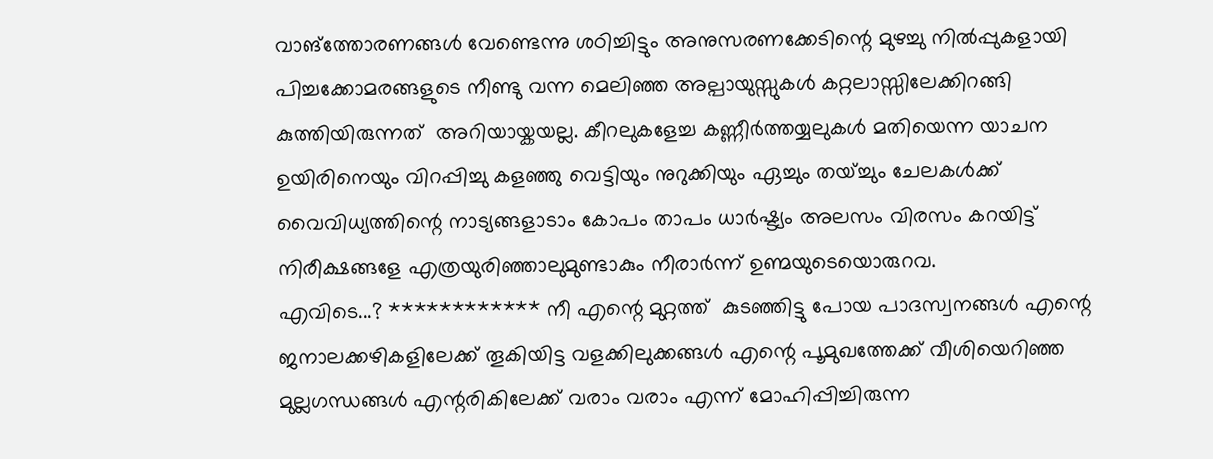വാങ്ത്തോരണങ്ങൾ വേണ്ടെന്നു ശഠിച്ചിട്ടും അനുസരണക്കേടിന്റെ മുഴച്ചു നിൽപ്പുകളായി പിച്ചക്കോമരങ്ങളുടെ നീണ്ടു വന്ന മെലിഞ്ഞ അല്പായുസ്സുകൾ കറ്റലാസ്സിലേക്കിറങ്ങി കുത്തിയിരുന്നത്  അറിയായ്കയല്ല. കീറലുകളേച്ച കണ്ണീർത്തയ്യലുകൾ മതിയെന്ന യാചന ഉയിരിനെയും വിറപ്പിച്ചു കളഞ്ഞു വെട്ടിയും നുറുക്കിയും ഏച്ചും തയ്ച്ചും ചേലകൾക്ക് വൈവിധ്യത്തിന്റെ നാട്യങ്ങളാടാം കോപം താപം ധാർഷ്ട്യം അലസം വിരസം കറയിട്ട് നിരീക്ഷങ്ങളേ എത്രയുരിഞ്ഞാലുമുണ്ടാകും നീരാർന്ന് ഉണ്മയുടെയൊരുറവ.
എവിടെ...? ************ നീ എന്റെ മുറ്റത്ത്  കുടഞ്ഞിട്ടു പോയ പാദസ്വനങ്ങൾ എന്റെ ജനാലക്കഴികളിലേക്ക് തൂകിയിട്ട വളക്കിലുക്കങ്ങൾ എന്റെ പൂമുഖത്തേക്ക് വീശിയെറിഞ്ഞ മുല്ലഗന്ധങ്ങൾ എന്റരികിലേക്ക് വരാം വരാം എന്ന് മോഹിപ്പിച്ചിരുന്ന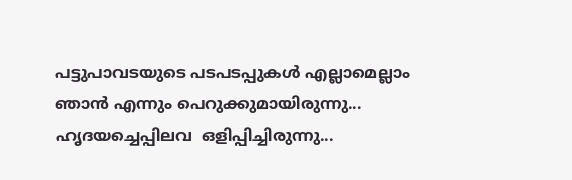പട്ടുപാവടയുടെ പടപടപ്പുകൾ എല്ലാമെല്ലാം ഞാൻ എന്നും പെറുക്കുമായിരുന്നു... ഹൃദയച്ചെപ്പിലവ  ഒളിപ്പിച്ചിരുന്നു...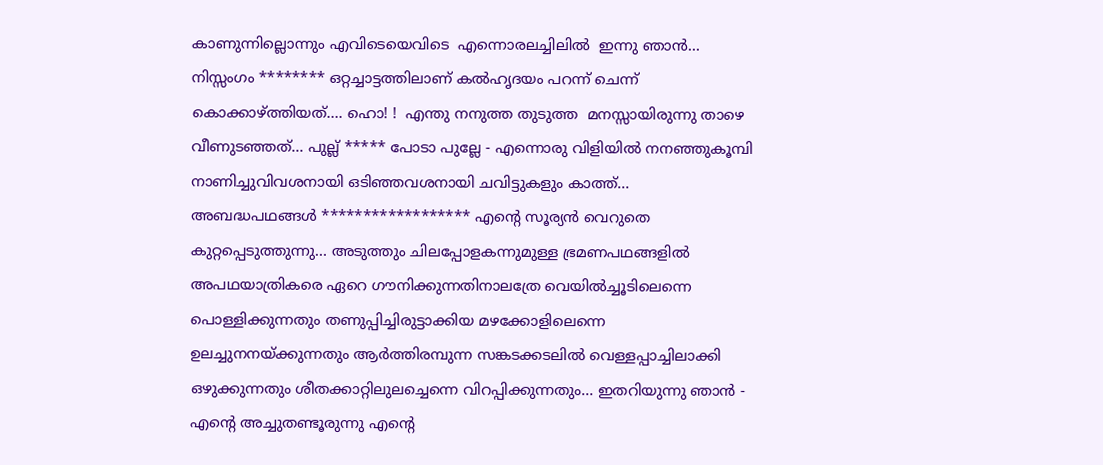കാണുന്നില്ലൊന്നും എവിടെയെവിടെ  എന്നൊരലച്ചിലിൽ  ഇന്നു ഞാൻ...
നിസ്സംഗം ******** ഒറ്റച്ചാട്ടത്തിലാണ് കൽഹൃദയം പറന്ന് ചെന്ന് കൊക്കാഴ്ത്തിയത്…. ഹൊ! !  എന്തു നനുത്ത തുടുത്ത  മനസ്സായിരുന്നു താഴെ വീണുടഞ്ഞത്... പുല്ല് ***** പോടാ പുല്ലേ - എന്നൊരു വിളിയിൽ നനഞ്ഞുകൂമ്പി നാണിച്ചുവിവശനായി ഒടിഞ്ഞവശനായി ചവിട്ടുകളും കാത്ത്…
അബദ്ധപഥങ്ങൾ ****************** എന്റെ സൂര്യൻ വെറുതെ കുറ്റപ്പെടുത്തുന്നു… അടുത്തും ചിലപ്പോളകന്നുമുള്ള ഭ്രമണപഥങ്ങളിൽ അപഥയാത്രികരെ ഏറെ ഗൗനിക്കുന്നതിനാലത്രേ വെയിൽച്ചൂടിലെന്നെ പൊള്ളിക്കുന്നതും തണുപ്പിച്ചിരുട്ടാക്കിയ മഴക്കോളിലെന്നെ ഉലച്ചുനനയ്ക്കുന്നതും ആർത്തിരമ്പുന്ന സങ്കടക്കടലിൽ വെള്ളപ്പാച്ചിലാക്കി ഒഴുക്കുന്നതും ശീതക്കാറ്റിലുലച്ചെന്നെ വിറപ്പിക്കുന്നതും… ഇതറിയുന്നു ഞാൻ - എന്റെ അച്ചുതണ്ടൂരുന്നു എന്റെ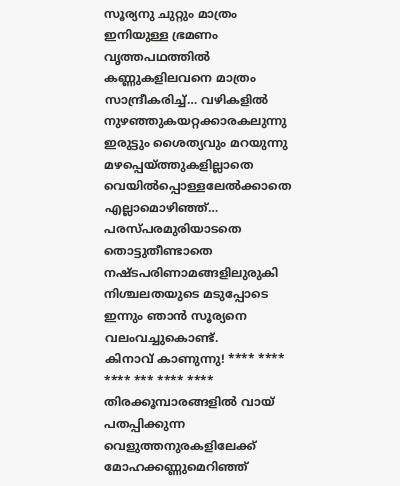സൂര്യനു ചുറ്റും മാത്രം ഇനിയുള്ള ഭ്രമണം വൃത്തപഥത്തിൽ കണ്ണുകളിലവനെ മാത്രം സാന്ദ്രീകരിച്ച്… വഴികളിൽ നുഴഞ്ഞുകയറ്റക്കാരകലുന്നു ഇരുട്ടും ശൈത്യവും മറയുന്നു മഴപ്പെയ്ത്തുകളില്ലാതെ വെയിൽപ്പൊള്ളലേൽക്കാതെ എല്ലാമൊഴിഞ്ഞ്… പരസ്പരമുരിയാടതെ തൊട്ടുതീണ്ടാതെ നഷ്ടപരിണാമങ്ങളിലുരുകി നിശ്ചലതയുടെ മടുപ്പോടെ ഇന്നും ഞാൻ സൂര്യനെ വലംവച്ചുകൊണ്ട്.
കിനാവ് കാണുന്നു! **** **** **** *** **** **** തിരക്കൂമ്പാരങ്ങളിൽ വായ് പതപ്പിക്കുന്ന വെളുത്തനുരകളിലേക്ക് മോഹക്കണ്ണുമെറിഞ്ഞ്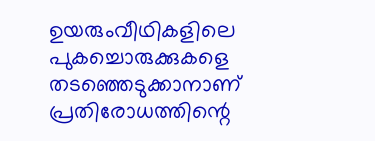ഉയരുംവീഥികളിലെ പുകച്ചൊരുക്കുകളെ തടഞ്ഞെടുക്കാനാണ് പ്രതിരോധത്തിന്റെ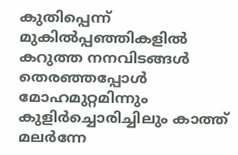കുതിപ്പെന്ന് മുകിൽപ്പഞ്ഞികളിൽ കറുത്ത നനവിടങ്ങൾ തെരഞ്ഞപ്പോൾ മോഹമുറ്റമിന്നും കുളിർച്ചൊരിച്ചിലും കാത്ത് മലർന്നേ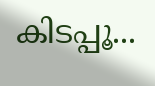കിടപ്പൂ...